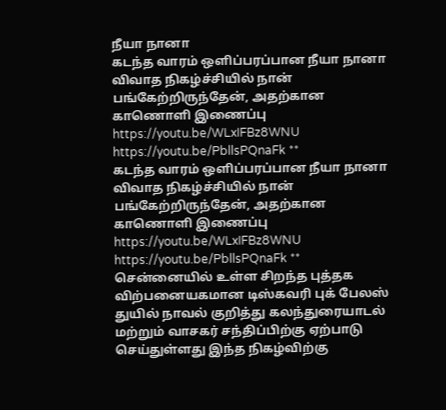நீயா நானா
கடந்த வாரம் ஒளிப்பரப்பான நீயா நானா விவாத நிகழ்ச்சியில் நான் பங்கேற்றிருந்தேன், அதற்கான காணொளி இணைப்பு https://youtu.be/WLxIFBz8WNU https://youtu.be/PbllsPQnaFk **
கடந்த வாரம் ஒளிப்பரப்பான நீயா நானா விவாத நிகழ்ச்சியில் நான் பங்கேற்றிருந்தேன், அதற்கான காணொளி இணைப்பு https://youtu.be/WLxIFBz8WNU https://youtu.be/PbllsPQnaFk **
சென்னையில் உள்ள சிறந்த புத்தக விற்பனையகமான டிஸ்கவரி புக் பேலஸ் துயில் நாவல் குறித்து கலந்துரையாடல் மற்றும் வாசகர் சந்திப்பிற்கு ஏற்பாடு செய்துள்ளது இந்த நிகழ்விற்கு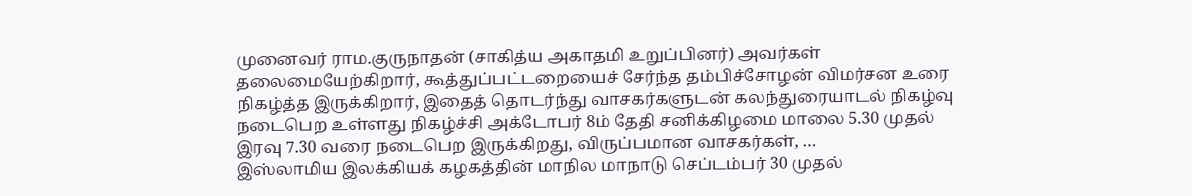முனைவர் ராம.குருநாதன் (சாகித்ய அகாதமி உறுப்பினர்) அவர்கள் தலைமையேற்கிறார், கூத்துப்பட்டறையைச் சேர்ந்த தம்பிச்சோழன் விமர்சன உரை நிகழ்த்த இருக்கிறார், இதைத் தொடர்ந்து வாசகர்களுடன் கலந்துரையாடல் நிகழ்வு நடைபெற உள்ளது நிகழ்ச்சி அக்டோபர் 8ம் தேதி சனிக்கிழமை மாலை 5.30 முதல் இரவு 7.30 வரை நடைபெற இருக்கிறது, விருப்பமான வாசகர்கள், …
இஸ்லாமிய இலக்கியக் கழகத்தின் மாநில மாநாடு செப்டம்பர் 30 முதல்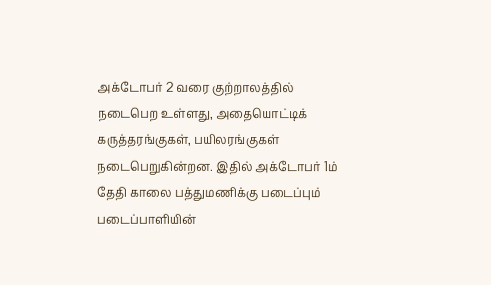அக்டோபர் 2 வரை குற்றாலத்தில் நடைபெற உள்ளது, அதையொட்டிக் கருத்தரங்குகள், பயிலரங்குகள் நடைபெறுகின்றன. இதில் அக்டோபர் 1ம் தேதி காலை பத்துமணிக்கு படைப்பும் படைப்பாளியின்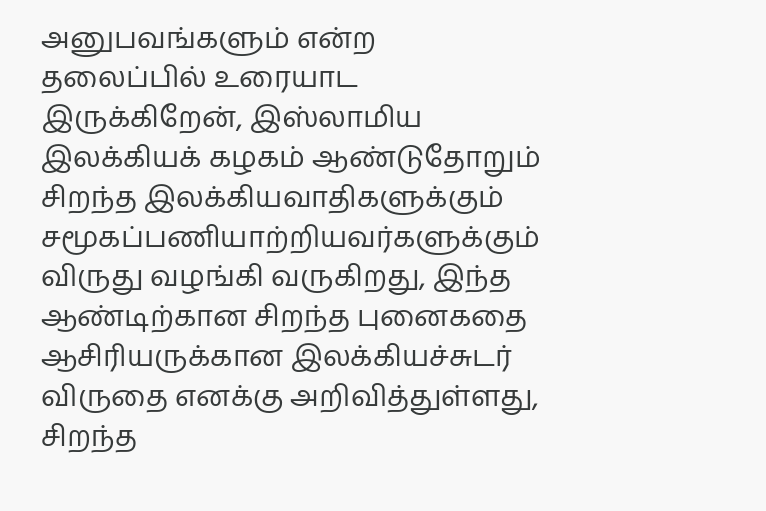அனுபவங்களும் என்ற தலைப்பில் உரையாட இருக்கிறேன், இஸ்லாமிய இலக்கியக் கழகம் ஆண்டுதோறும் சிறந்த இலக்கியவாதிகளுக்கும் சமூகப்பணியாற்றியவர்களுக்கும் விருது வழங்கி வருகிறது, இந்த ஆண்டிற்கான சிறந்த புனைகதை ஆசிரியருக்கான இலக்கியச்சுடர் விருதை எனக்கு அறிவித்துள்ளது, சிறந்த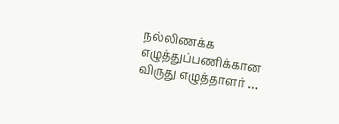நல்லிணக்க எழுத்துப்பணிக்கான விருது எழுத்தாளர் …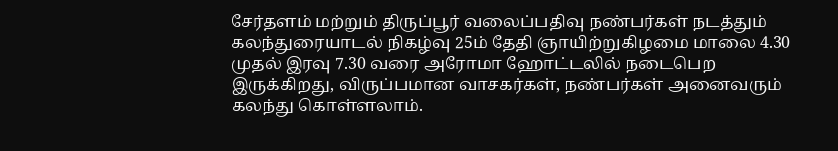சேர்தளம் மற்றும் திருப்பூர் வலைப்பதிவு நண்பர்கள் நடத்தும் கலந்துரையாடல் நிகழ்வு 25ம் தேதி ஞாயிற்றுகிழமை மாலை 4.30 முதல் இரவு 7.30 வரை அரோமா ஹோட்டலில் நடைபெற இருக்கிறது, விருப்பமான வாசகர்கள், நண்பர்கள் அனைவரும் கலந்து கொள்ளலாம்.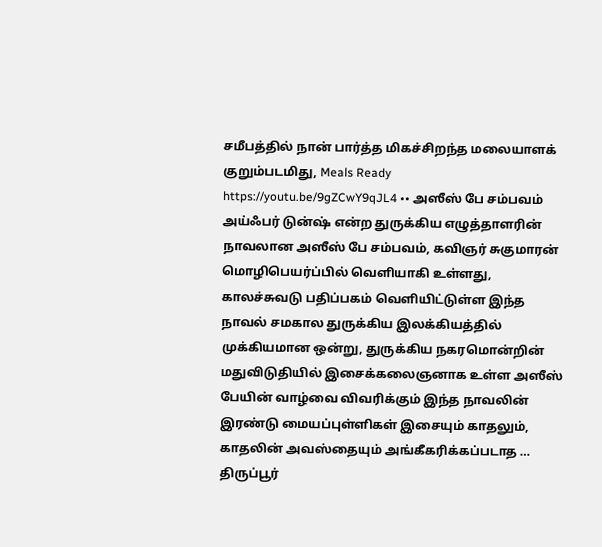சமீபத்தில் நான் பார்த்த மிகச்சிறந்த மலையாளக் குறும்படமிது, Meals Ready https://youtu.be/9gZCwY9qJL4 •• அஸீஸ் பே சம்பவம் அய்ஃபர் டுன்ஷ் என்ற துருக்கிய எழுத்தாளரின் நாவலான அஸீஸ் பே சம்பவம், கவிஞர் சுகுமாரன் மொழிபெயர்ப்பில் வெளியாகி உள்ளது, காலச்சுவடு பதிப்பகம் வெளியிட்டுள்ள இந்த நாவல் சமகால துருக்கிய இலக்கியத்தில் முக்கியமான ஒன்று, துருக்கிய நகரமொன்றின் மதுவிடுதியில் இசைக்கலைஞனாக உள்ள அஸீஸ் பேயின் வாழ்வை விவரிக்கும் இந்த நாவலின் இரண்டு மையப்புள்ளிகள் இசையும் காதலும், காதலின் அவஸ்தையும் அங்கீகரிக்கப்படாத …
திருப்பூர்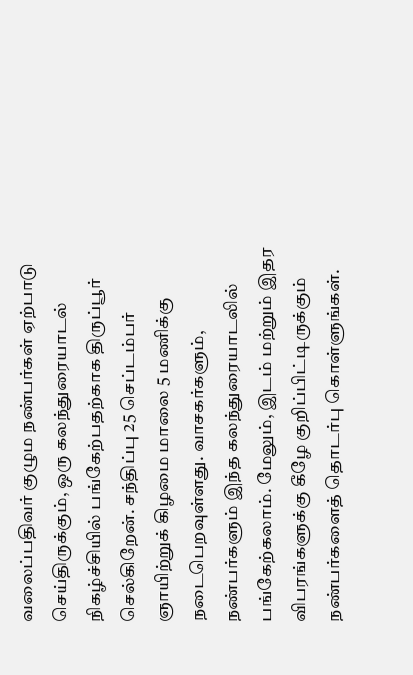வலைப்பதிவர் குழும நண்பர்கள் ஏற்பாடு செய்திருக்கும், ஒரு கலந்துரையாடல் நிகழ்ச்சியில் பங்கேற்பதற்காக திருப்பூர் செல்கிறேன். சந்திப்பு 25 செப்டம்பர் ஞாயிற்றுக் கிழமை மாலை 5 மணிக்கு நடைபெறவுள்ளது. வாசகர்களும், நண்பர்களும் இந்த கலந்துரையாடலில் பங்கேற்கலாம். மேலும், இடம் மற்றும் இதர விபரங்களுக்கு கீழே குறிப்பிட்டிருக்கும் நண்பர்களைத் தொடர்பு கொள்ளுங்கள்.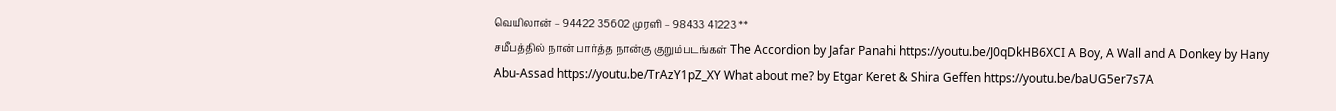வெயிலான் – 94422 35602 முரளி – 98433 41223 **
சமீபத்தில் நான் பார்த்த நான்கு குறும்படங்கள் The Accordion by Jafar Panahi https://youtu.be/J0qDkHB6XCI A Boy, A Wall and A Donkey by Hany Abu-Assad https://youtu.be/TrAzY1pZ_XY What about me? by Etgar Keret & Shira Geffen https://youtu.be/baUG5er7s7A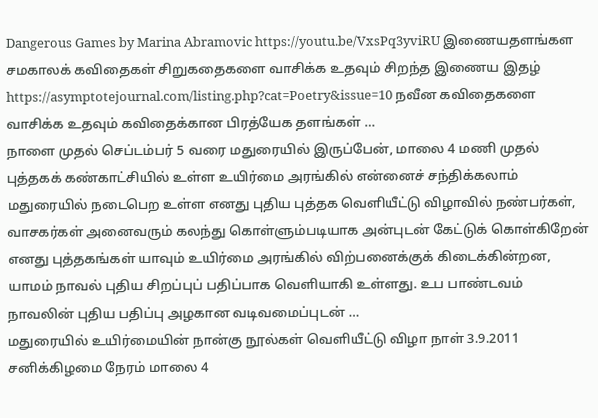Dangerous Games by Marina Abramovic https://youtu.be/VxsPq3yviRU இணையதளங்கள சமகாலக் கவிதைகள் சிறுகதைகளை வாசிக்க உதவும் சிறந்த இணைய இதழ் https://asymptotejournal.com/listing.php?cat=Poetry&issue=10 நவீன கவிதைகளை வாசிக்க உதவும் கவிதைக்கான பிரத்யேக தளங்கள் …
நாளை முதல் செப்டம்பர் 5 வரை மதுரையில் இருப்பேன், மாலை 4 மணி முதல் புத்தகக் கண்காட்சியில் உள்ள உயிர்மை அரங்கில் என்னைச் சந்திக்கலாம் மதுரையில் நடைபெற உள்ள எனது புதிய புத்தக வெளியீட்டு விழாவில் நண்பர்கள், வாசகர்கள் அனைவரும் கலந்து கொள்ளும்படியாக அன்புடன் கேட்டுக் கொள்கிறேன் எனது புத்தகங்கள் யாவும் உயிர்மை அரங்கில் விற்பனைக்குக் கிடைக்கின்றன, யாமம் நாவல் புதிய சிறப்புப் பதிப்பாக வெளியாகி உள்ளது. உப பாண்டவம் நாவலின் புதிய பதிப்பு அழகான வடிவமைப்புடன் …
மதுரையில் உயிர்மையின் நான்கு நூல்கள் வெளியீட்டு விழா நாள் 3.9.2011 சனிக்கிழமை நேரம் மாலை 4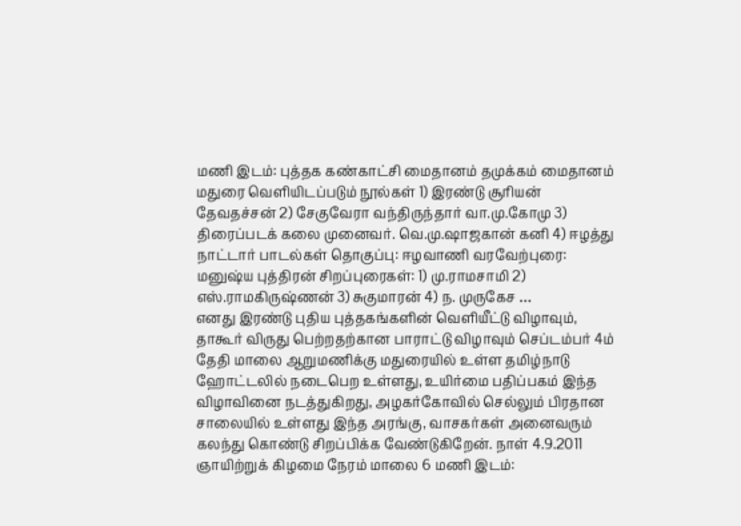மணி இடம்: புத்தக கண்காட்சி மைதானம் தமுக்கம் மைதானம் மதுரை வெளியிடப்படும் நூல்கள் 1) இரண்டு சூரியன் தேவதச்சன் 2) சேகுவேரா வந்திருந்தார் வா.மு.கோமு 3) திரைப்படக் கலை முனைவர். வெ.மு.ஷாஜகான் கனி 4) ஈழத்து நாட்டார் பாடல்கள் தொகுப்பு: ஈழவாணி வரவேற்புரை: மனுஷ்ய புத்திரன் சிறப்புரைகள்: 1) மு.ராமசாமி 2) எஸ்.ராமகிருஷ்ணன் 3) சுகுமாரன் 4) ந. முருகேச …
எனது இரண்டு புதிய புத்தகங்களின் வெளியீட்டு விழாவும், தாகூர் விருது பெற்றதற்கான பாராட்டு விழாவும் செப்டம்பர் 4ம் தேதி மாலை ஆறுமணிக்கு மதுரையில் உள்ள தமிழ்நாடு ஹோட்டலில் நடைபெற உள்ளது, உயிர்மை பதிப்பகம் இந்த விழாவினை நடத்துகிறது, அழகர்கோவில் செல்லும் பிரதான சாலையில் உள்ளது இந்த அரங்கு, வாசகர்கள் அனைவரும் கலந்து கொண்டு சிறப்பிக்க வேண்டுகிறேன். நாள் 4.9.2011 ஞாயிற்றுக் கிழமை நேரம் மாலை 6 மணி இடம்: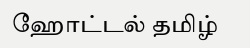ஹோட்டல் தமிழ்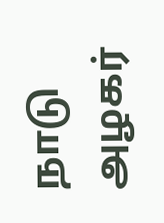நாடு அழகர்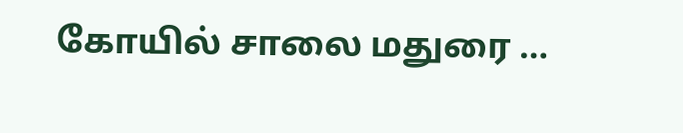கோயில் சாலை மதுரை …